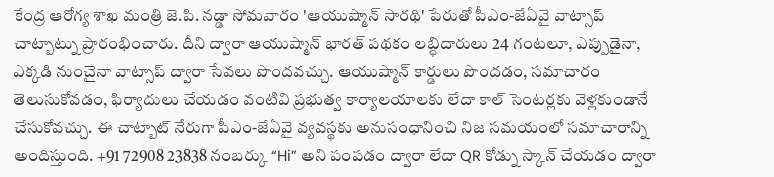కేంద్ర ఆరోగ్య శాఖ మంత్రి జె.పి. నడ్డా సోమవారం 'ఆయుష్మాన్ సారథి' పేరుతో పీఎం-జేఏవై వాట్సాప్ చాట్బాట్ను ప్రారంభించారు. దీని ద్వారా ఆయుష్మాన్ భారత్ పథకం లబ్ధిదారులు 24 గంటలూ, ఎప్పుడైనా, ఎక్కడి నుంచైనా వాట్సాప్ ద్వారా సేవలు పొందవచ్చు. ఆయుష్మాన్ కార్డులు పొందడం, సమాచారం తెలుసుకోవడం, ఫిర్యాదులు చేయడం వంటివి ప్రభుత్వ కార్యాలయాలకు లేదా కాల్ సెంటర్లకు వెళ్లకుండానే చేసుకోవచ్చు. ఈ చాట్బాట్ నేరుగా పీఎం-జేఏవై వ్యవస్థకు అనుసంధానించి నిజ సమయంలో సమాచారాన్ని అందిస్తుంది. +91 72908 23838 నంబర్కు “Hi” అని పంపడం ద్వారా లేదా QR కోడ్ను స్కాన్ చేయడం ద్వారా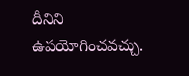దీనిని ఉపయోగించవచ్చు.